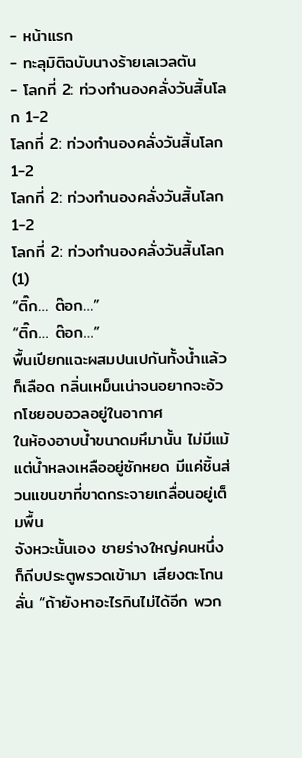- หน้าแรก
- ทะลุมิติฉบับนางร้ายเลเวลตัน
- โลกที่ 2: ท่วงทำนองคลั่งวันสิ้นโลก 1-2
โลกที่ 2: ท่วงทำนองคลั่งวันสิ้นโลก 1-2
โลกที่ 2: ท่วงทำนองคลั่งวันสิ้นโลก 1-2
โลกที่ 2: ท่วงทำนองคลั่งวันสิ้นโลก (1)
“ติ๊ก… ต๊อก…”
“ติ๊ก… ต๊อก…”
พื้นเปียกแฉะผสมปนเปกันทั้งน้ำแล้วก็เลือด กลิ่นเหม็นเน่าจนอยากจะอ้วกโชยอบอวลอยู่ในอากาศ
ในห้องอาบน้ำขนาดมหึมานั้น ไม่มีแม้แต่น้ำหลงเหลืออยู่ซักหยด มีแค่ชิ้นส่วนแขนขาที่ขาดกระจายเกลื่อนอยู่เต็มพื้น
จังหวะนั้นเอง ชายร่างใหญ่คนหนึ่งก็ถีบประตูพรวดเข้ามา เสียงตะโกนลั่น “ถ้ายังหาอะไรกินไม่ได้อีก พวก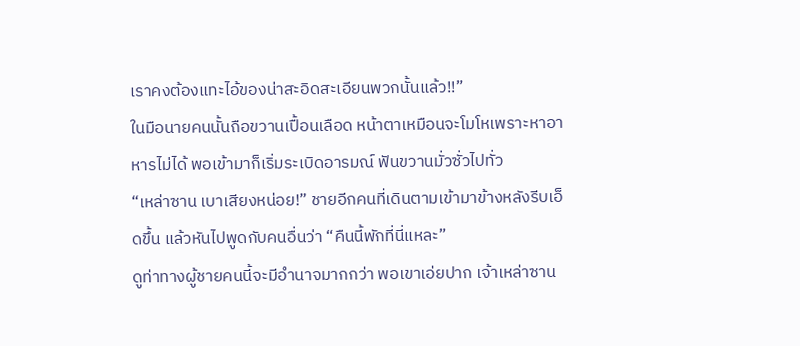เราคงต้องแทะไอ้ของน่าสะอิดสะเอียนพวกนั้นแล้ว!!”
ในมือนายคนนั้นถือขวานเปื้อนเลือด หน้าตาเหมือนจะโมโหเพราะหาอาหารไม่ได้ พอเข้ามาก็เริ่มระเบิดอารมณ์ ฟันขวานมั่วซั่วไปทั่ว
“เหล่าซาน เบาเสียงหน่อย!” ชายอีกคนที่เดินตามเข้ามาข้างหลังรีบเอ็ดขึ้น แล้วหันไปพูดกับคนอื่นว่า “คืนนี้พักที่นี่แหละ”
ดูท่าทางผู้ชายคนนี้จะมีอำนาจมากกว่า พอเขาเอ่ยปาก เจ้าเหล่าซาน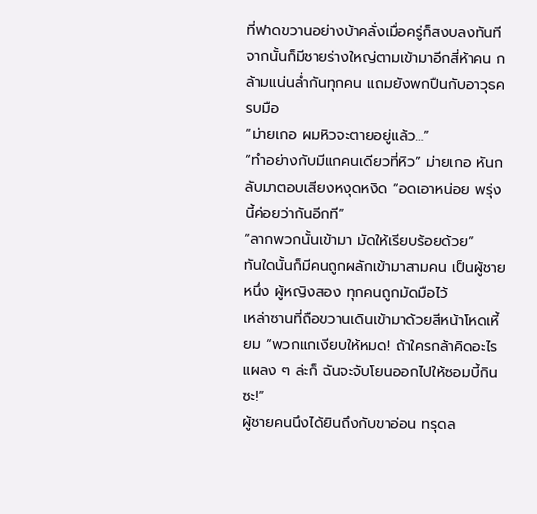ที่ฟาดขวานอย่างบ้าคลั่งเมื่อครู่ก็สงบลงทันที
จากนั้นก็มีชายร่างใหญ่ตามเข้ามาอีกสี่ห้าคน กล้ามแน่นล่ำกันทุกคน แถมยังพกปืนกับอาวุธครบมือ
“ม่ายเกอ ผมหิวจะตายอยู่แล้ว…”
“ทำอย่างกับมีแกคนเดียวที่หิว” ม่ายเกอ หันกลับมาตอบเสียงหงุดหงิด “อดเอาหน่อย พรุ่งนี้ค่อยว่ากันอีกที”
“ลากพวกนั้นเข้ามา มัดให้เรียบร้อยด้วย”
ทันใดนั้นก็มีคนถูกผลักเข้ามาสามคน เป็นผู้ชายหนึ่ง ผู้หญิงสอง ทุกคนถูกมัดมือไว้
เหล่าซานที่ถือขวานเดินเข้ามาด้วยสีหน้าโหดเหี้ยม “พวกแกเงียบให้หมด! ถ้าใครกล้าคิดอะไรแผลง ๆ ล่ะก็ ฉันจะจับโยนออกไปให้ซอมบี้กินซะ!”
ผู้ชายคนนึงได้ยินถึงกับขาอ่อน ทรุดล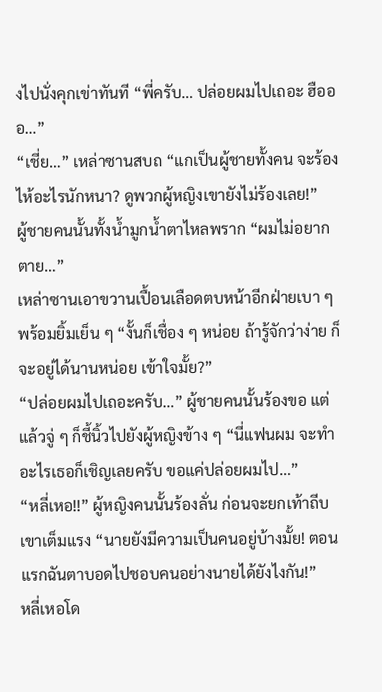งไปนั่งคุกเข่าทันที “พี่ครับ… ปล่อยผมไปเถอะ ฮือออ…”
“เชี่ย…” เหล่าซานสบถ “แกเป็นผู้ชายทั้งคน จะร้องไห้อะไรนักหนา? ดูพวกผู้หญิงเขายังไม่ร้องเลย!”
ผู้ชายคนนั้นทั้งน้ำมูกน้ำตาไหลพราก “ผมไม่อยากตาย…”
เหล่าซานเอาขวานเปื้อนเลือดตบหน้าอีกฝ่ายเบา ๆ พร้อมยิ้มเย็น ๆ “งั้นก็เชื่อง ๆ หน่อย ถ้ารู้จักว่าง่าย ก็จะอยู่ได้นานหน่อย เข้าใจมั้ย?”
“ปล่อยผมไปเถอะครับ…” ผู้ชายคนนั้นร้องขอ แต่แล้วจู่ ๆ ก็ชี้นิ้วไปยังผู้หญิงข้าง ๆ “นี่แฟนผม จะทำอะไรเธอก็เชิญเลยครับ ขอแค่ปล่อยผมไป…”
“หลี่เหอ!!” ผู้หญิงคนนั้นร้องลั่น ก่อนจะยกเท้าถีบเขาเต็มแรง “นายยังมีความเป็นคนอยู่บ้างมั้ย! ตอนแรกฉันตาบอดไปชอบคนอย่างนายได้ยังไงกัน!”
หลี่เหอโด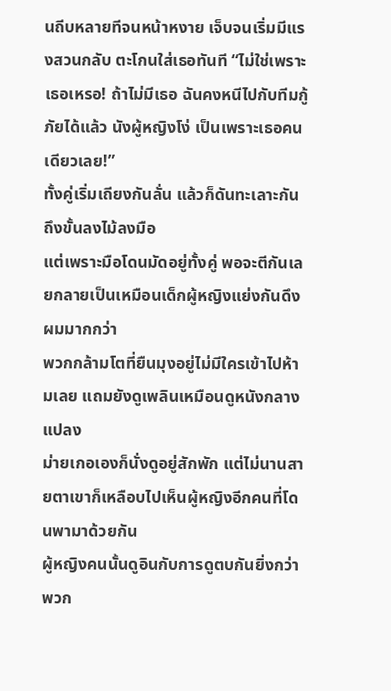นถีบหลายทีจนหน้าหงาย เจ็บจนเริ่มมีแรงสวนกลับ ตะโกนใส่เธอทันที “ไม่ใช่เพราะเธอเหรอ! ถ้าไม่มีเธอ ฉันคงหนีไปกับทีมกู้ภัยได้แล้ว นังผู้หญิงโง่ เป็นเพราะเธอคนเดียวเลย!”
ทั้งคู่เริ่มเถียงกันลั่น แล้วก็ดันทะเลาะกันถึงขั้นลงไม้ลงมือ
แต่เพราะมือโดนมัดอยู่ทั้งคู่ พอจะตีกันเลยกลายเป็นเหมือนเด็กผู้หญิงแย่งกันดึงผมมากกว่า
พวกกล้ามโตที่ยืนมุงอยู่ไม่มีใครเข้าไปห้ามเลย แถมยังดูเพลินเหมือนดูหนังกลางแปลง
ม่ายเกอเองก็นั่งดูอยู่สักพัก แต่ไม่นานสายตาเขาก็เหลือบไปเห็นผู้หญิงอีกคนที่โดนพามาด้วยกัน
ผู้หญิงคนนั้นดูอินกับการดูตบกันยิ่งกว่าพวก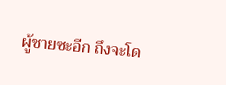ผู้ชายซะอีก ถึงจะโด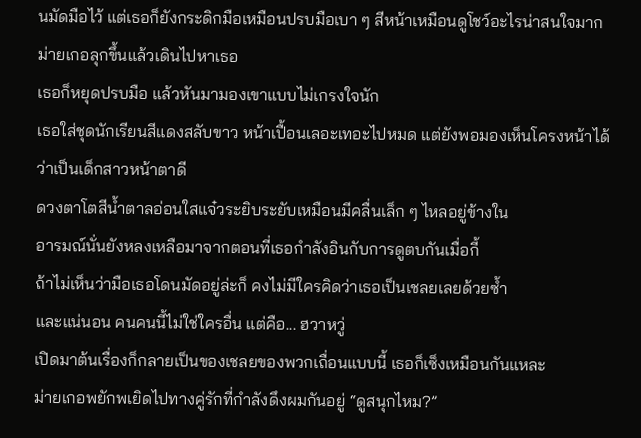นมัดมือไว้ แต่เธอก็ยังกระดิกมือเหมือนปรบมือเบา ๆ สีหน้าเหมือนดูโชว์อะไรน่าสนใจมาก
ม่ายเกอลุกขึ้นแล้วเดินไปหาเธอ
เธอก็หยุดปรบมือ แล้วหันมามองเขาแบบไม่เกรงใจนัก
เธอใส่ชุดนักเรียนสีแดงสลับขาว หน้าเปื้อนเลอะเทอะไปหมด แต่ยังพอมองเห็นโครงหน้าได้ว่าเป็นเด็กสาวหน้าตาดี
ดวงตาโตสีน้ำตาลอ่อนใสแจ๋วระยิบระยับเหมือนมีคลื่นเล็ก ๆ ไหลอยู่ข้างใน
อารมณ์นั่นยังหลงเหลือมาจากตอนที่เธอกำลังอินกับการดูตบกันเมื่อกี้
ถ้าไม่เห็นว่ามือเธอโดนมัดอยู่ล่ะก็ คงไม่มีใครคิดว่าเธอเป็นเชลยเลยด้วยซ้ำ
และแน่นอน คนคนนี้ไม่ใช่ใครอื่น แต่คือ... ฮวาหวู่
เปิดมาต้นเรื่องก็กลายเป็นของเชลยของพวกเถื่อนแบบนี้ เธอก็เซ็งเหมือนกันแหละ
ม่ายเกอพยักพเยิดไปทางคู่รักที่กำลังดึงผมกันอยู่ “ดูสนุกไหม?”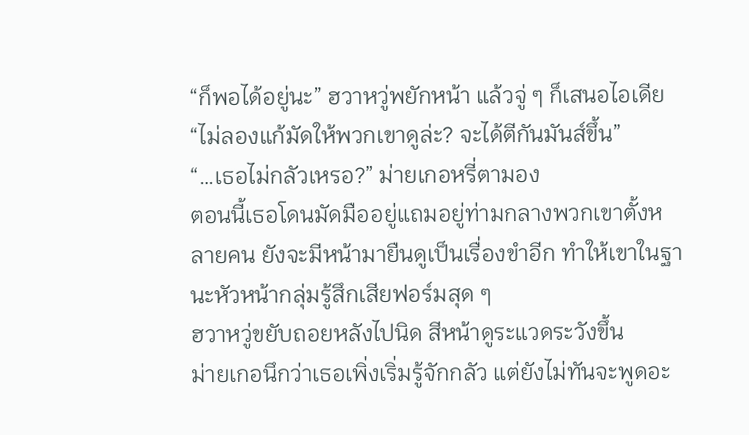“ก็พอได้อยู่นะ” ฮวาหวู่พยักหน้า แล้วจู่ ๆ ก็เสนอไอเดีย “ไม่ลองแก้มัดให้พวกเขาดูล่ะ? จะได้ตีกันมันส์ขึ้น”
“…เธอไม่กลัวเหรอ?” ม่ายเกอหรี่ตามอง
ตอนนี้เธอโดนมัดมืออยู่แถมอยู่ท่ามกลางพวกเขาตั้งหลายคน ยังจะมีหน้ามายืนดูเป็นเรื่องขำอีก ทำให้เขาในฐานะหัวหน้ากลุ่มรู้สึกเสียฟอร์มสุด ๆ
ฮวาหวู่ขยับถอยหลังไปนิด สีหน้าดูระแวดระวังขึ้น
ม่ายเกอนึกว่าเธอเพิ่งเริ่มรู้จักกลัว แต่ยังไม่ทันจะพูดอะ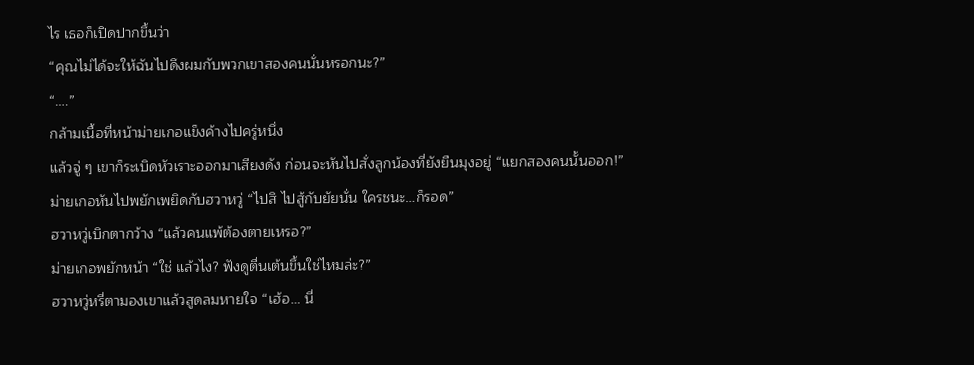ไร เธอก็เปิดปากขึ้นว่า
“คุณไม่ได้จะให้ฉันไปดึงผมกับพวกเขาสองคนนั่นหรอกนะ?”
“….”
กล้ามเนื้อที่หน้าม่ายเกอแข็งค้างไปครู่หนึ่ง
แล้วจู่ ๆ เขาก็ระเบิดหัวเราะออกมาเสียงดัง ก่อนจะหันไปสั่งลูกน้องที่ยังยืนมุงอยู่ “แยกสองคนนั้นออก!”
ม่ายเกอหันไปพยักเพยิดกับฮวาหวู่ “ไปสิ ไปสู้กับยัยนั่น ใครชนะ…ก็รอด”
ฮวาหวู่เบิกตากว้าง “แล้วคนแพ้ต้องตายเหรอ?”
ม่ายเกอพยักหน้า “ใช่ แล้วไง? ฟังดูตื่นเต้นขึ้นใช่ไหมล่ะ?”
ฮวาหวู่หรี่ตามองเขาแล้วสูดลมหายใจ “เฮ้อ… นี่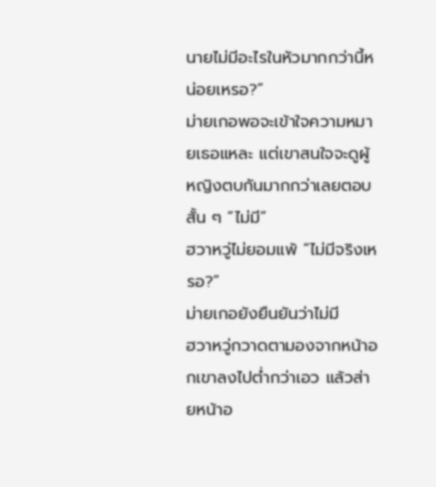นายไม่มีอะไรในหัวมากกว่านี้หน่อยเหรอ?”
ม่ายเกอพอจะเข้าใจความหมายเธอแหละ แต่เขาสนใจจะดูผู้หญิงตบกันมากกว่าเลยตอบสั้น ๆ “ไม่มี”
ฮวาหวู่ไม่ยอมแพ้ “ไม่มีจริงเหรอ?”
ม่ายเกอยังยืนยันว่าไม่มี
ฮวาหวู่กวาดตามองจากหน้าอกเขาลงไปต่ำกว่าเอว แล้วส่ายหน้าอ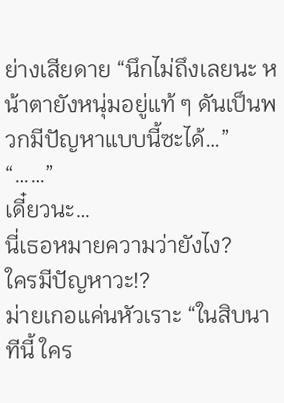ย่างเสียดาย “นึกไม่ถึงเลยนะ หน้าตายังหนุ่มอยู่แท้ ๆ ดันเป็นพวกมีปัญหาแบบนี้ซะได้…”
“……”
เดี๋ยวนะ…
นี่เธอหมายความว่ายังไง?
ใครมีปัญหาวะ!?
ม่ายเกอแค่นหัวเราะ “ในสิบนาทีนี้ ใคร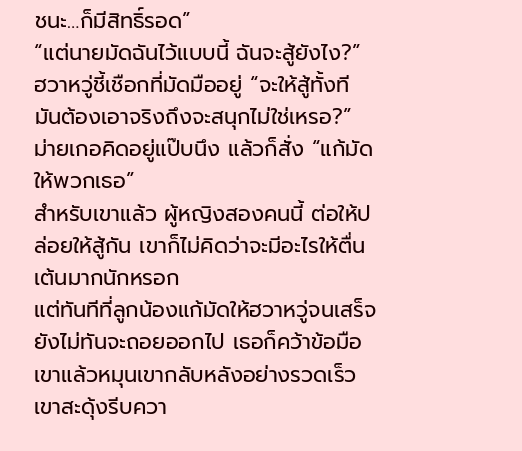ชนะ…ก็มีสิทธิ์รอด”
“แต่นายมัดฉันไว้แบบนี้ ฉันจะสู้ยังไง?” ฮวาหวู่ชี้เชือกที่มัดมืออยู่ “จะให้สู้ทั้งที มันต้องเอาจริงถึงจะสนุกไม่ใช่เหรอ?”
ม่ายเกอคิดอยู่แป๊บนึง แล้วก็สั่ง “แก้มัดให้พวกเธอ”
สำหรับเขาแล้ว ผู้หญิงสองคนนี้ ต่อให้ปล่อยให้สู้กัน เขาก็ไม่คิดว่าจะมีอะไรให้ตื่นเต้นมากนักหรอก
แต่ทันทีที่ลูกน้องแก้มัดให้ฮวาหวู่จนเสร็จ ยังไม่ทันจะถอยออกไป เธอก็คว้าข้อมือเขาแล้วหมุนเขากลับหลังอย่างรวดเร็ว
เขาสะดุ้งรีบควา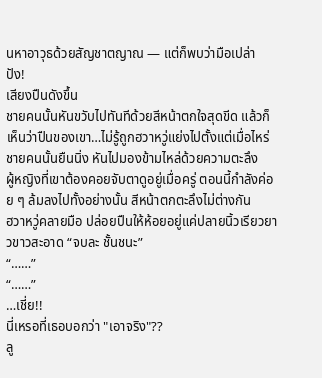นหาอาวุธด้วยสัญชาตญาณ — แต่ก็พบว่ามือเปล่า
ปัง!
เสียงปืนดังขึ้น
ชายคนนั้นหันขวับไปทันทีด้วยสีหน้าตกใจสุดขีด แล้วก็เห็นว่าปืนของเขา…ไม่รู้ถูกฮวาหวู่แย่งไปตั้งแต่เมื่อไหร่
ชายคนนั้นยืนนิ่ง หันไปมองข้ามไหล่ด้วยความตะลึง
ผู้หญิงที่เขาต้องคอยจับตาดูอยู่เมื่อครู่ ตอนนี้กำลังค่อย ๆ ล้มลงไปทั้งอย่างนั้น สีหน้าตกตะลึงไม่ต่างกัน
ฮวาหวู่คลายมือ ปล่อยปืนให้ห้อยอยู่แค่ปลายนิ้วเรียวยาวขาวสะอาด “จบละ ชั้นชนะ”
“……”
“……”
…เชี่ย!!
นี่เหรอที่เธอบอกว่า "เอาจริง"??
ลู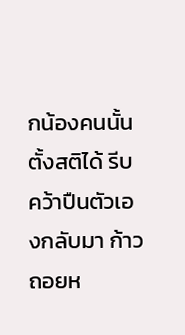กน้องคนนั้นตั้งสติได้ รีบคว้าปืนตัวเองกลับมา ก้าวถอยห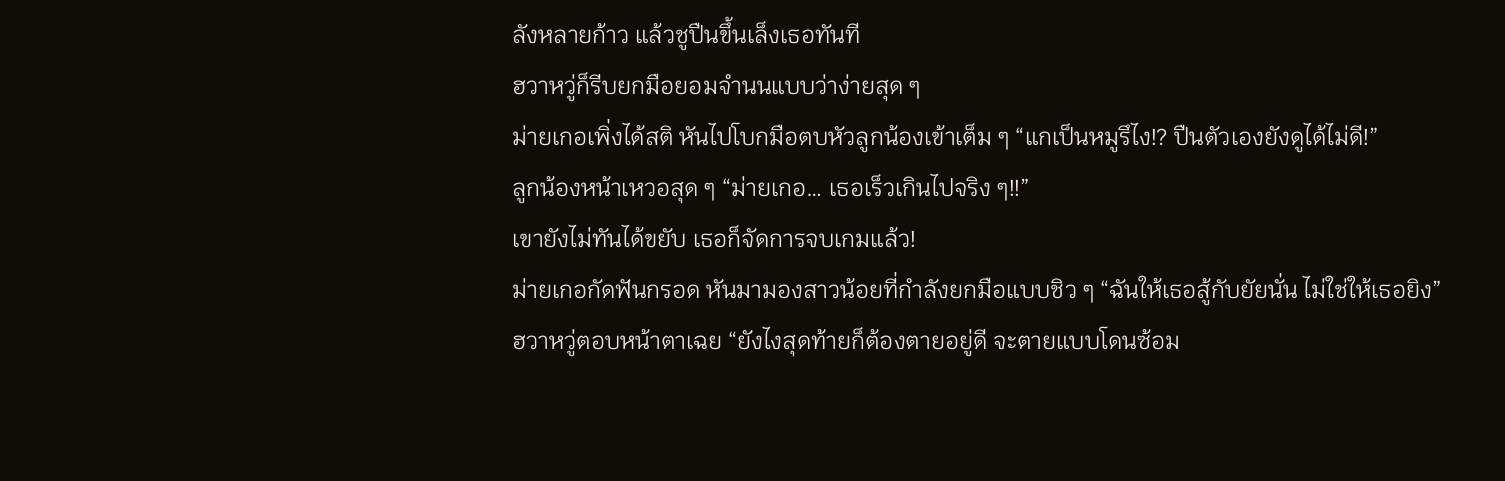ลังหลายก้าว แล้วชูปืนขึ้นเล็งเธอทันที
ฮวาหวู่ก็รีบยกมือยอมจำนนแบบว่าง่ายสุด ๆ
ม่ายเกอเพิ่งได้สติ หันไปโบกมือตบหัวลูกน้องเข้าเต็ม ๆ “แกเป็นหมูรึไง!? ปืนตัวเองยังดูได้ไม่ดี!”
ลูกน้องหน้าเหวอสุด ๆ “ม่ายเกอ… เธอเร็วเกินไปจริง ๆ!!”
เขายังไม่ทันได้ขยับ เธอก็จัดการจบเกมแล้ว!
ม่ายเกอกัดฟันกรอด หันมามองสาวน้อยที่กำลังยกมือแบบชิว ๆ “ฉันให้เธอสู้กับยัยนั่น ไม่ใช่ให้เธอยิง”
ฮวาหวู่ตอบหน้าตาเฉย “ยังไงสุดท้ายก็ต้องตายอยู่ดี จะตายแบบโดนซ้อม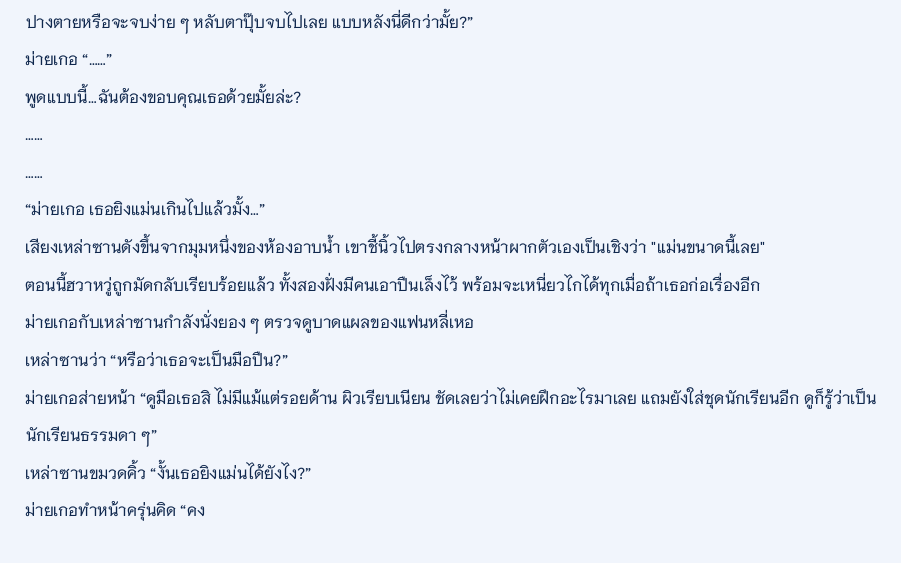ปางตายหรือจะจบง่าย ๆ หลับตาปุ๊บจบไปเลย แบบหลังนี่ดีกว่ามั้ย?”
ม่ายเกอ “……”
พูดแบบนี้…ฉันต้องขอบคุณเธอด้วยมั้ยล่ะ?
……
……
“ม่ายเกอ เธอยิงแม่นเกินไปแล้วมั้ง…”
เสียงเหล่าซานดังขึ้นจากมุมหนึ่งของห้องอาบน้ำ เขาชี้นิ้วไปตรงกลางหน้าผากตัวเองเป็นเชิงว่า "แม่นขนาดนี้เลย"
ตอนนี้ฮวาหวู่ถูกมัดกลับเรียบร้อยแล้ว ทั้งสองฝั่งมีคนเอาปืนเล็งไว้ พร้อมจะเหนี่ยวไกได้ทุกเมื่อถ้าเธอก่อเรื่องอีก
ม่ายเกอกับเหล่าซานกำลังนั่งยอง ๆ ตรวจดูบาดแผลของแฟนหลี่เหอ
เหล่าซานว่า “หรือว่าเธอจะเป็นมือปืน?”
ม่ายเกอส่ายหน้า “ดูมือเธอสิ ไม่มีแม้แต่รอยด้าน ผิวเรียบเนียน ชัดเลยว่าไม่เคยฝึกอะไรมาเลย แถมยังใส่ชุดนักเรียนอีก ดูก็รู้ว่าเป็นนักเรียนธรรมดา ๆ”
เหล่าซานขมวดคิ้ว “งั้นเธอยิงแม่นได้ยังไง?”
ม่ายเกอทำหน้าครุ่นคิด “คง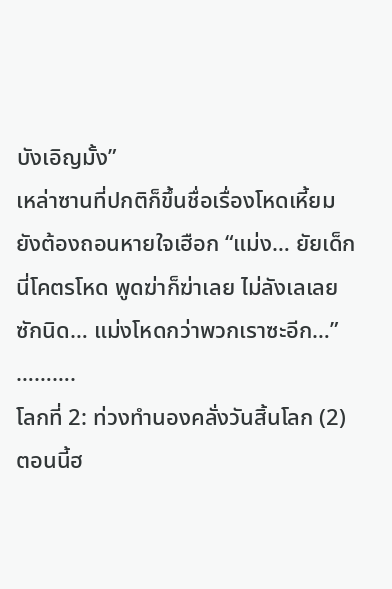บังเอิญมั้ง”
เหล่าซานที่ปกติก็ขึ้นชื่อเรื่องโหดเหี้ยม ยังต้องถอนหายใจเฮือก “แม่ง… ยัยเด็กนี่โคตรโหด พูดฆ่าก็ฆ่าเลย ไม่ลังเลเลยซักนิด… แม่งโหดกว่าพวกเราซะอีก…”
……….
โลกที่ 2: ท่วงทำนองคลั่งวันสิ้นโลก (2)
ตอนนี้ฮ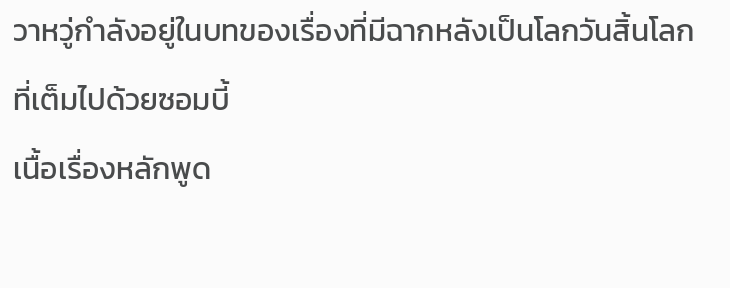วาหวู่กำลังอยู่ในบทของเรื่องที่มีฉากหลังเป็นโลกวันสิ้นโลกที่เต็มไปด้วยซอมบี้
เนื้อเรื่องหลักพูด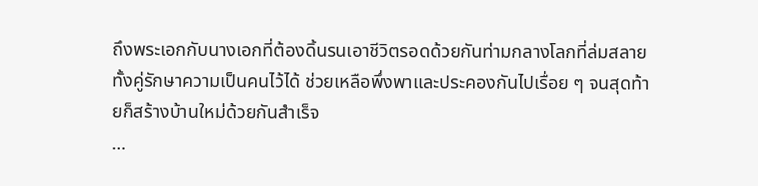ถึงพระเอกกับนางเอกที่ต้องดิ้นรนเอาชีวิตรอดด้วยกันท่ามกลางโลกที่ล่มสลาย ทั้งคู่รักษาความเป็นคนไว้ได้ ช่วยเหลือพึ่งพาและประคองกันไปเรื่อย ๆ จนสุดท้ายก็สร้างบ้านใหม่ด้วยกันสำเร็จ
…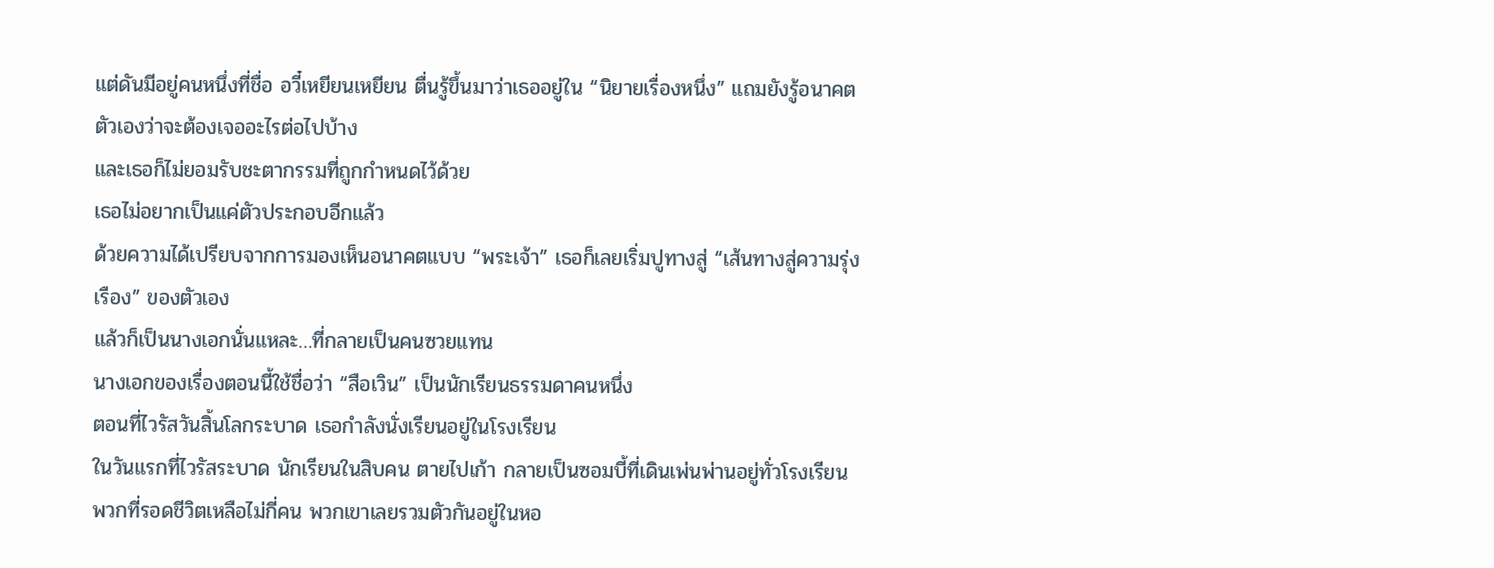แต่ดันมีอยู่คนหนึ่งที่ชื่อ อวี๋เหยียนเหยียน ตื่นรู้ขึ้นมาว่าเธออยู่ใน “นิยายเรื่องหนึ่ง” แถมยังรู้อนาคตตัวเองว่าจะต้องเจออะไรต่อไปบ้าง
และเธอก็ไม่ยอมรับชะตากรรมที่ถูกกำหนดไว้ด้วย
เธอไม่อยากเป็นแค่ตัวประกอบอีกแล้ว
ด้วยความได้เปรียบจากการมองเห็นอนาคตแบบ “พระเจ้า” เธอก็เลยเริ่มปูทางสู่ “เส้นทางสู่ความรุ่งเรือง” ของตัวเอง
แล้วก็เป็นนางเอกนั่นแหละ…ที่กลายเป็นคนซวยแทน
นางเอกของเรื่องตอนนี้ใช้ชื่อว่า “สือเวิน” เป็นนักเรียนธรรมดาคนหนึ่ง
ตอนที่ไวรัสวันสิ้นโลกระบาด เธอกำลังนั่งเรียนอยู่ในโรงเรียน
ในวันแรกที่ไวรัสระบาด นักเรียนในสิบคน ตายไปเก้า กลายเป็นซอมบี้ที่เดินเพ่นพ่านอยู่ทั่วโรงเรียน
พวกที่รอดชีวิตเหลือไม่กี่คน พวกเขาเลยรวมตัวกันอยู่ในหอ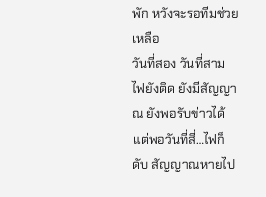พัก หวังจะรอทีมช่วยเหลือ
วันที่สอง วันที่สาม ไฟยังติด ยังมีสัญญาณ ยังพอรับข่าวได้
แต่พอวันที่สี่…ไฟก็ดับ สัญญาณหายไป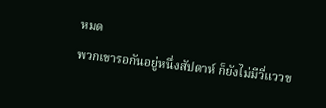หมด
พวกเขารอกันอยู่หนึ่งสัปดาห์ ก็ยังไม่มีวี่แววข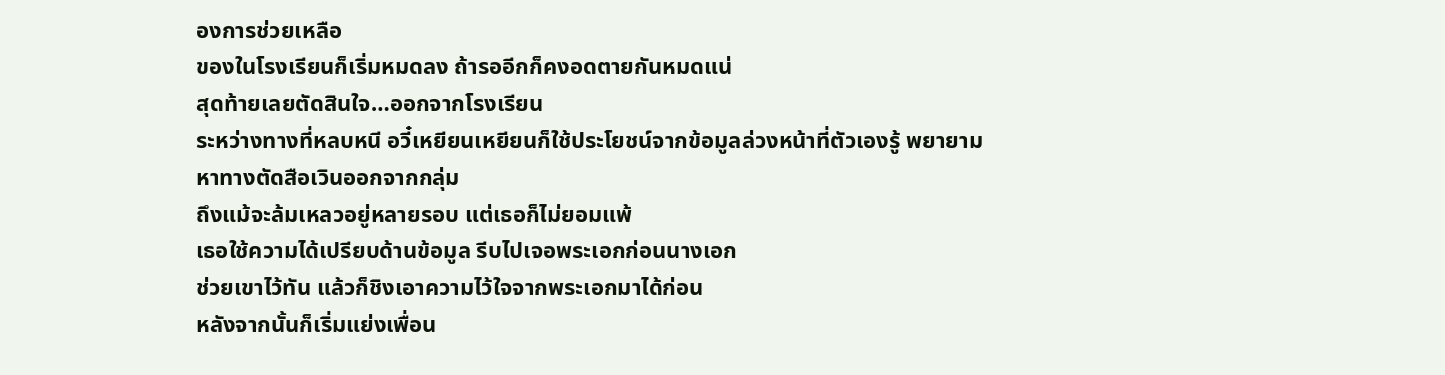องการช่วยเหลือ
ของในโรงเรียนก็เริ่มหมดลง ถ้ารออีกก็คงอดตายกันหมดแน่
สุดท้ายเลยตัดสินใจ…ออกจากโรงเรียน
ระหว่างทางที่หลบหนี อวี๋เหยียนเหยียนก็ใช้ประโยชน์จากข้อมูลล่วงหน้าที่ตัวเองรู้ พยายามหาทางตัดสือเวินออกจากกลุ่ม
ถึงแม้จะล้มเหลวอยู่หลายรอบ แต่เธอก็ไม่ยอมแพ้
เธอใช้ความได้เปรียบด้านข้อมูล รีบไปเจอพระเอกก่อนนางเอก
ช่วยเขาไว้ทัน แล้วก็ชิงเอาความไว้ใจจากพระเอกมาได้ก่อน
หลังจากนั้นก็เริ่มแย่งเพื่อน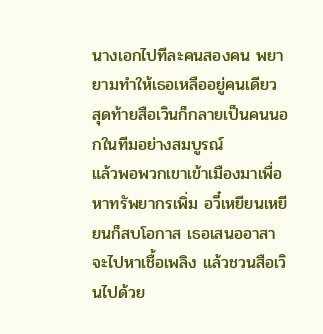นางเอกไปทีละคนสองคน พยายามทำให้เธอเหลืออยู่คนเดียว
สุดท้ายสือเวินก็กลายเป็นคนนอกในทีมอย่างสมบูรณ์
แล้วพอพวกเขาเข้าเมืองมาเพื่อหาทรัพยากรเพิ่ม อวี๋เหยียนเหยียนก็สบโอกาส เธอเสนออาสาจะไปหาเชื้อเพลิง แล้วชวนสือเวินไปด้วย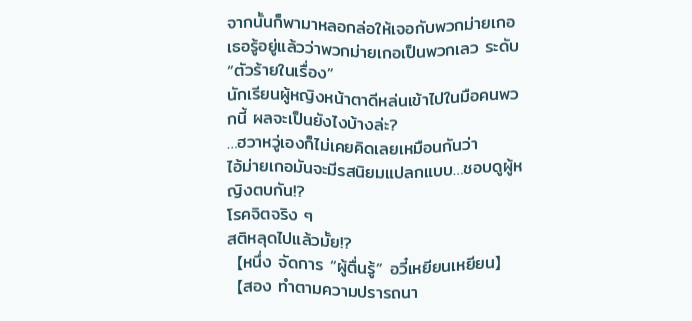จากนั้นก็พามาหลอกล่อให้เจอกับพวกม่ายเกอ
เธอรู้อยู่แล้วว่าพวกม่ายเกอเป็นพวกเลว ระดับ “ตัวร้ายในเรื่อง”
นักเรียนผู้หญิงหน้าตาดีหล่นเข้าไปในมือคนพวกนี้ ผลจะเป็นยังไงบ้างล่ะ?
…ฮวาหวู่เองก็ไม่เคยคิดเลยเหมือนกันว่า
ไอ้ม่ายเกอมันจะมีรสนิยมแปลกแบบ…ชอบดูผู้หญิงตบกัน!?
โรคจิตจริง ๆ
สติหลุดไปแล้วมั้ย!?
【หนึ่ง จัดการ “ผู้ตื่นรู้” อวี๋เหยียนเหยียน】
【สอง ทำตามความปรารถนา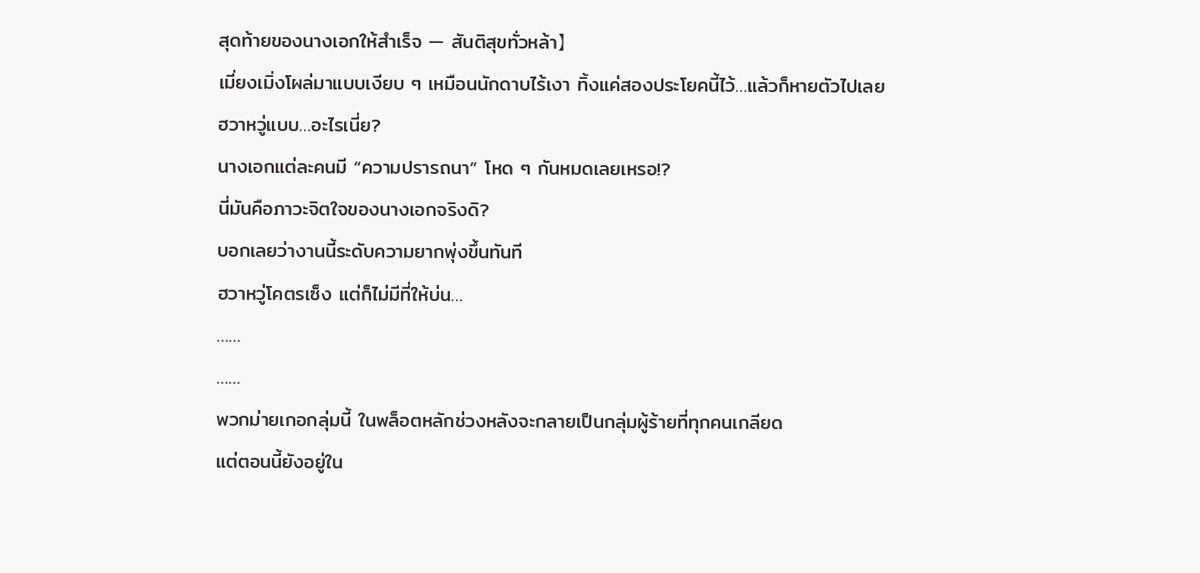สุดท้ายของนางเอกให้สำเร็จ — สันติสุขทั่วหล้า】
เมี่ยงเมิ่งโผล่มาแบบเงียบ ๆ เหมือนนักดาบไร้เงา ทิ้งแค่สองประโยคนี้ไว้…แล้วก็หายตัวไปเลย
ฮวาหวู่แบบ…อะไรเนี่ย?
นางเอกแต่ละคนมี “ความปรารถนา” โหด ๆ กันหมดเลยเหรอ!?
นี่มันคือภาวะจิตใจของนางเอกจริงดิ?
บอกเลยว่างานนี้ระดับความยากพุ่งขึ้นทันที
ฮวาหวู่โคตรเซ็ง แต่ก็ไม่มีที่ให้บ่น…
……
……
พวกม่ายเกอกลุ่มนี้ ในพล็อตหลักช่วงหลังจะกลายเป็นกลุ่มผู้ร้ายที่ทุกคนเกลียด
แต่ตอนนี้ยังอยู่ใน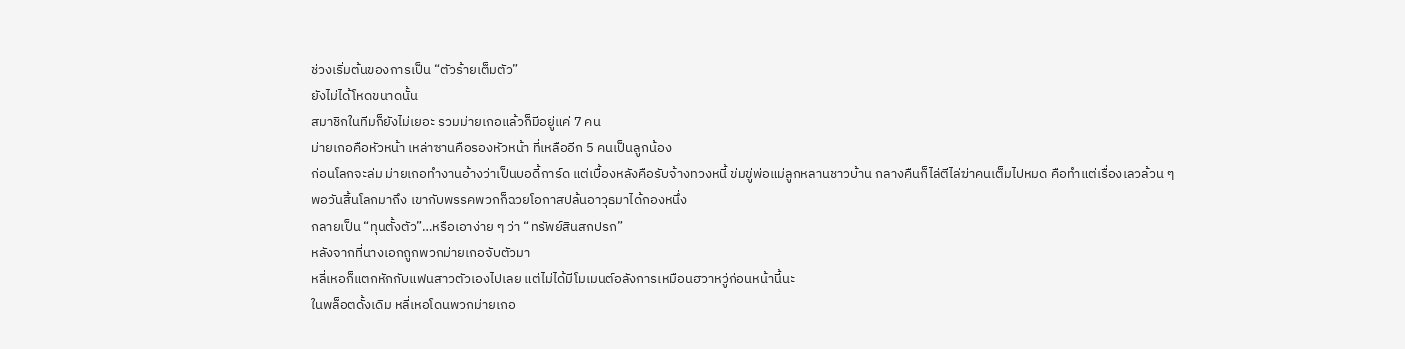ช่วงเริ่มต้นของการเป็น “ตัวร้ายเต็มตัว”
ยังไม่ได้โหดขนาดนั้น
สมาชิกในทีมก็ยังไม่เยอะ รวมม่ายเกอแล้วก็มีอยู่แค่ 7 คน
ม่ายเกอคือหัวหน้า เหล่าซานคือรองหัวหน้า ที่เหลืออีก 5 คนเป็นลูกน้อง
ก่อนโลกจะล่ม ม่ายเกอทำงานอ้างว่าเป็นบอดี้การ์ด แต่เบื้องหลังคือรับจ้างทวงหนี้ ข่มขู่พ่อแม่ลูกหลานชาวบ้าน กลางคืนก็ไล่ตีไล่ฆ่าคนเต็มไปหมด คือทำแต่เรื่องเลวล้วน ๆ
พอวันสิ้นโลกมาถึง เขากับพรรคพวกก็ฉวยโอกาสปล้นอาวุธมาได้กองหนึ่ง
กลายเป็น “ทุนตั้งตัว”…หรือเอาง่าย ๆ ว่า “ทรัพย์สินสกปรก”
หลังจากที่นางเอกถูกพวกม่ายเกอจับตัวมา
หลี่เหอก็แตกหักกับแฟนสาวตัวเองไปเลย แต่ไม่ได้มีโมเมนต์อลังการเหมือนฮวาหวู่ก่อนหน้านี้นะ
ในพล็อตดั้งเดิม หลี่เหอโดนพวกม่ายเกอ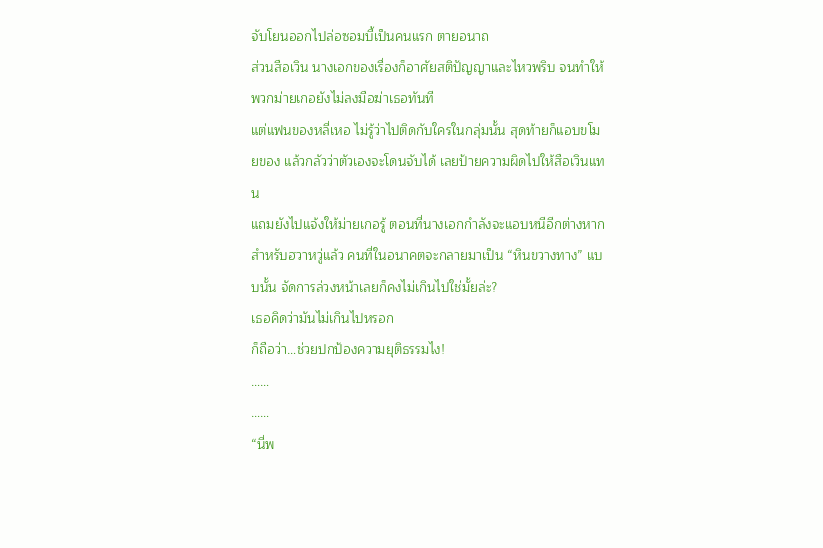จับโยนออกไปล่อซอมบี้เป็นคนแรก ตายอนาถ
ส่วนสือเวิน นางเอกของเรื่องก็อาศัยสติปัญญาและไหวพริบ จนทำให้พวกม่ายเกอยังไม่ลงมือฆ่าเธอทันที
แต่แฟนของหลี่เหอ ไม่รู้ว่าไปติดกับใครในกลุ่มนั้น สุดท้ายก็แอบขโมยของ แล้วกลัวว่าตัวเองจะโดนจับได้ เลยป้ายความผิดไปให้สือเวินแทน
แถมยังไปแจ้งให้ม่ายเกอรู้ ตอนที่นางเอกกำลังจะแอบหนีอีกต่างหาก
สำหรับฮวาหวู่แล้ว คนที่ในอนาคตจะกลายมาเป็น “หินขวางทาง” แบบนั้น จัดการล่วงหน้าเลยก็คงไม่เกินไปใช่มั้ยล่ะ?
เธอคิดว่ามันไม่เกินไปหรอก
ก็ถือว่า…ช่วยปกป้องความยุติธรรมไง!
……
……
“นี่พ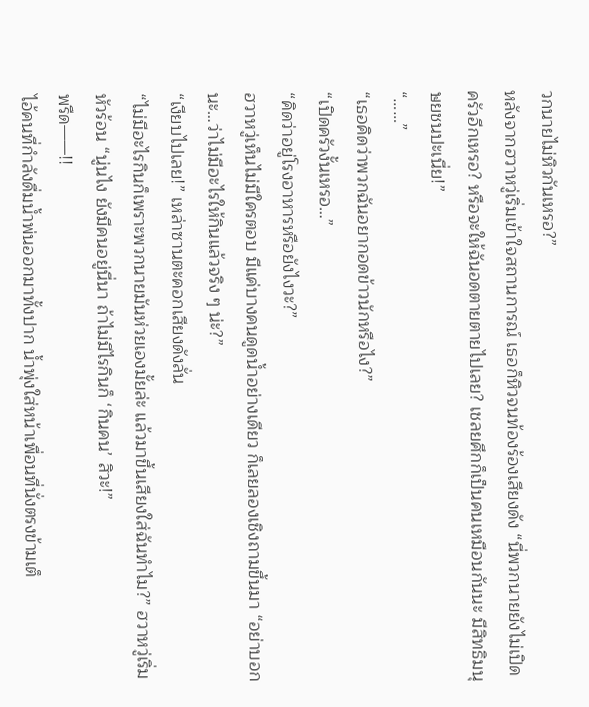วกนายไม่หิวกันเหรอ?”
หลังจากฮวาหวู่เริ่มเข้าใจสถานการณ์ เธอก็หิวจนท้องร้องเสียงดัง “นี่พวกนายยังไม่เปิดครัวอีกเหรอ? หรือจะให้ฉันอดตายตายไปเลย? เชลยศึกก็เป็นคนเหมือนกันนะ มีสิทธิมนุษยชนปะเนี่ย!”
“……”
“เธอคิดว่าพวกฉันอยากอดข้าวนักหรือไง?”
“เปิดครัวงั้นเหรอ…”
“คิดว่าอยู่โรงอาหารหรือยังไงวะ?”
ฮวาหวู่เห็นไม่มีใครตอบ มีแค่บางคนดูดน้ำอย่างเดียว ก็เลยลองเชิงถามขึ้นมา “อย่าบอกนะ…ว่าไม่มีอะไรให้กินแล้วจริง ๆ น่ะ?”
“เงียบไปเลย!” เหล่าซานตะคอกเสียงดังลั่น
“ไม่มีอะไรกินก็เพราะพวกนายมันห่วยเองมั้ยล่ะ แล้วมาขึ้นเสียงใส่ฉันทำไม?” ฮวาหวู่เริ่มหัวร้อน “นู่นไง ยังมีคนอยู่นี่นา ถ้าไม่มีไรกินก็ ‘กินคน’ สิวะ!”
พรืด——!!
ไอ้คนที่กำลังดื่มน้ำพ่นออกมาทั้งปาก น้ำพุ่งใส่หน้าเพื่อนที่นั่งตรงข้ามเต็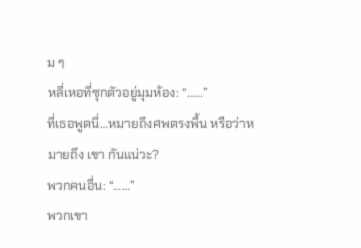ม ๆ
หลี่เหอที่ซุกตัวอยู่มุมห้อง: “……”
ที่เธอพูดนี่…หมายถึงศพตรงพื้น หรือว่าหมายถึง เขา กันแน่วะ?
พวกคนอื่น: “……”
พวกเขา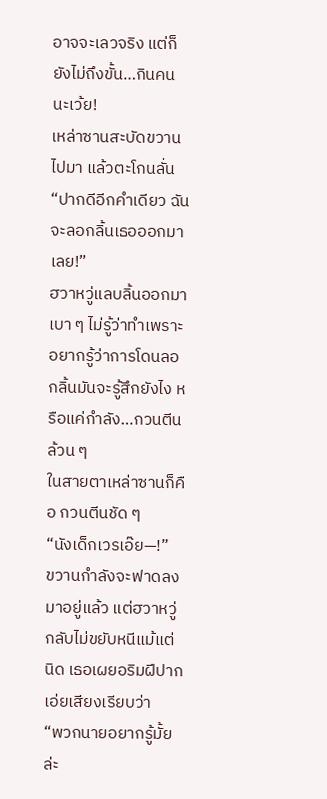อาจจะเลวจริง แต่ก็ยังไม่ถึงขั้น…กินคนนะเว้ย!
เหล่าซานสะบัดขวานไปมา แล้วตะโกนลั่น “ปากดีอีกคำเดียว ฉันจะลอกลิ้นเธอออกมาเลย!”
ฮวาหวู่แลบลิ้นออกมาเบา ๆ ไม่รู้ว่าทำเพราะอยากรู้ว่าการโดนลอกลิ้นมันจะรู้สึกยังไง หรือแค่กำลัง…กวนตีนล้วน ๆ
ในสายตาเหล่าซานก็คือ กวนตีนชัด ๆ
“นังเด็กเวรเอ๊ย—!”
ขวานกำลังจะฟาดลงมาอยู่แล้ว แต่ฮวาหวู่กลับไม่ขยับหนีแม้แต่นิด เธอเผยอริมฝีปาก เอ่ยเสียงเรียบว่า
“พวกนายอยากรู้มั้ยล่ะ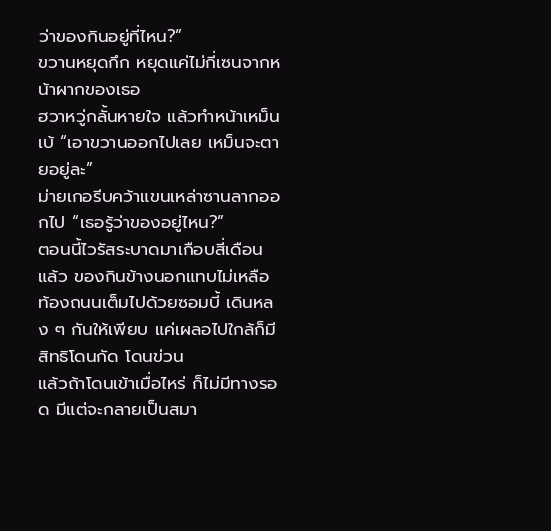ว่าของกินอยู่ที่ไหน?”
ขวานหยุดกึก หยุดแค่ไม่กี่เซนจากหน้าผากของเธอ
ฮวาหวู่กลั้นหายใจ แล้วทำหน้าเหม็นเบ้ “เอาขวานออกไปเลย เหม็นจะตายอยู่ละ”
ม่ายเกอรีบคว้าแขนเหล่าซานลากออกไป “เธอรู้ว่าของอยู่ไหน?”
ตอนนี้ไวรัสระบาดมาเกือบสี่เดือนแล้ว ของกินข้างนอกแทบไม่เหลือ
ท้องถนนเต็มไปด้วยซอมบี้ เดินหลง ๆ กันให้เพียบ แค่เผลอไปใกล้ก็มีสิทธิโดนกัด โดนข่วน
แล้วถ้าโดนเข้าเมื่อไหร่ ก็ไม่มีทางรอด มีแต่จะกลายเป็นสมา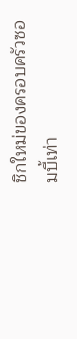ชิกใหม่ของครอบครัวซอมบี้เท่า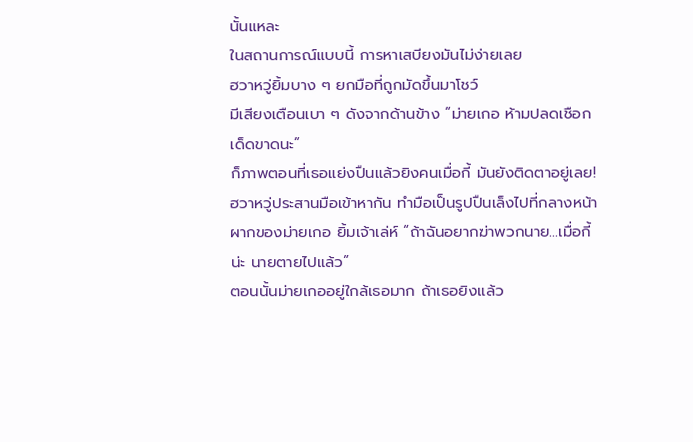นั้นแหละ
ในสถานการณ์แบบนี้ การหาเสบียงมันไม่ง่ายเลย
ฮวาหวู่ยิ้มบาง ๆ ยกมือที่ถูกมัดขึ้นมาโชว์
มีเสียงเตือนเบา ๆ ดังจากด้านข้าง “ม่ายเกอ ห้ามปลดเชือกเด็ดขาดนะ”
ก็ภาพตอนที่เธอแย่งปืนแล้วยิงคนเมื่อกี้ มันยังติดตาอยู่เลย!
ฮวาหวู่ประสานมือเข้าหากัน ทำมือเป็นรูปปืนเล็งไปที่กลางหน้าผากของม่ายเกอ ยิ้มเจ้าเล่ห์ “ถ้าฉันอยากฆ่าพวกนาย…เมื่อกี้น่ะ นายตายไปแล้ว”
ตอนนั้นม่ายเกออยู่ใกล้เธอมาก ถ้าเธอยิงแล้ว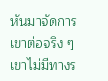หันมาจัดการเขาต่อจริง ๆ เขาไม่มีทางร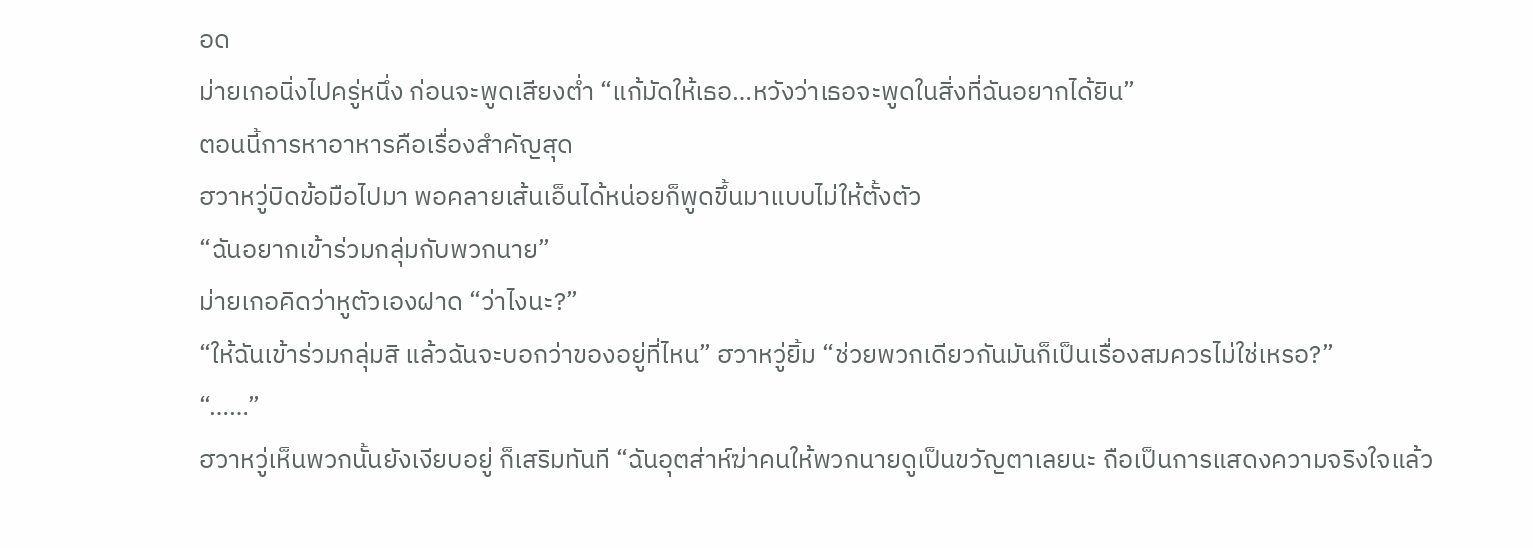อด
ม่ายเกอนิ่งไปครู่หนึ่ง ก่อนจะพูดเสียงต่ำ “แก้มัดให้เธอ…หวังว่าเธอจะพูดในสิ่งที่ฉันอยากได้ยิน”
ตอนนี้การหาอาหารคือเรื่องสำคัญสุด
ฮวาหวู่บิดข้อมือไปมา พอคลายเส้นเอ็นได้หน่อยก็พูดขึ้นมาแบบไม่ให้ตั้งตัว
“ฉันอยากเข้าร่วมกลุ่มกับพวกนาย”
ม่ายเกอคิดว่าหูตัวเองฝาด “ว่าไงนะ?”
“ให้ฉันเข้าร่วมกลุ่มสิ แล้วฉันจะบอกว่าของอยู่ที่ไหน” ฮวาหวู่ยิ้ม “ช่วยพวกเดียวกันมันก็เป็นเรื่องสมควรไม่ใช่เหรอ?”
“……”
ฮวาหวู่เห็นพวกนั้นยังเงียบอยู่ ก็เสริมทันที “ฉันอุตส่าห์ฆ่าคนให้พวกนายดูเป็นขวัญตาเลยนะ ถือเป็นการแสดงความจริงใจแล้ว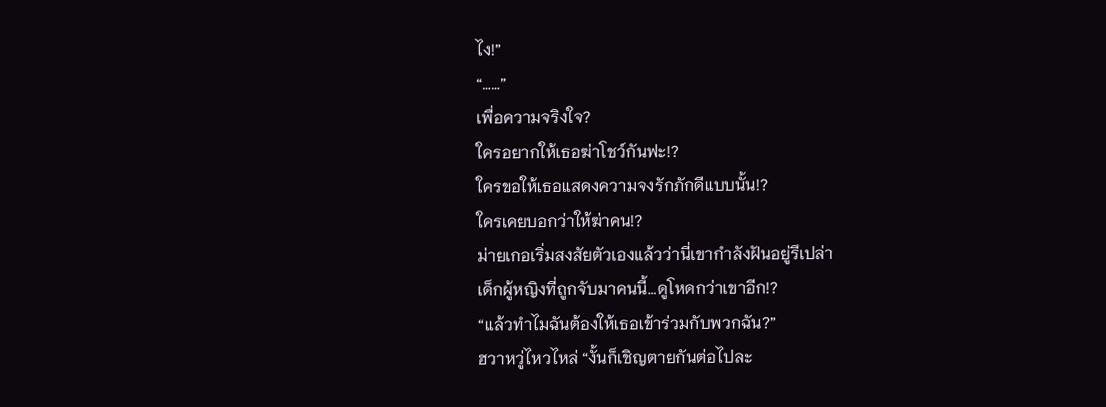ไง!”
“……”
เพื่อความจริงใจ?
ใครอยากให้เธอฆ่าโชว์กันฟะ!?
ใครขอให้เธอแสดงความจงรักภักดีแบบนั้น!?
ใครเคยบอกว่าให้ฆ่าคน!?
ม่ายเกอเริ่มสงสัยตัวเองแล้วว่านี่เขากำลังฝันอยู่รึเปล่า
เด็กผู้หญิงที่ถูกจับมาคนนี้…ดูโหดกว่าเขาอีก!?
“แล้วทำไมฉันต้องให้เธอเข้าร่วมกับพวกฉัน?”
ฮวาหวู่ไหวไหล่ “งั้นก็เชิญตายกันต่อไปละ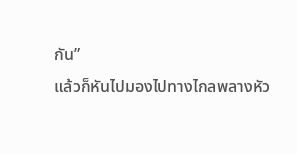กัน”
แล้วก็หันไปมองไปทางไกลพลางหัว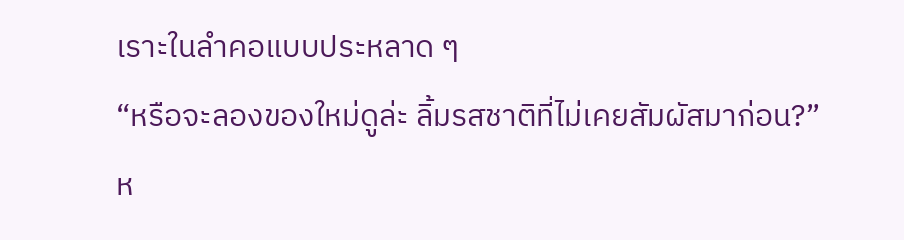เราะในลำคอแบบประหลาด ๆ
“หรือจะลองของใหม่ดูล่ะ ลิ้มรสชาติที่ไม่เคยสัมผัสมาก่อน?”
ห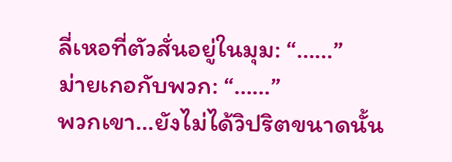ลี่เหอที่ตัวสั่นอยู่ในมุม: “……”
ม่ายเกอกับพวก: “……”
พวกเขา…ยังไม่ได้วิปริตขนาดนั้น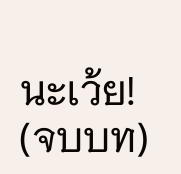นะเว้ย!
(จบบท)